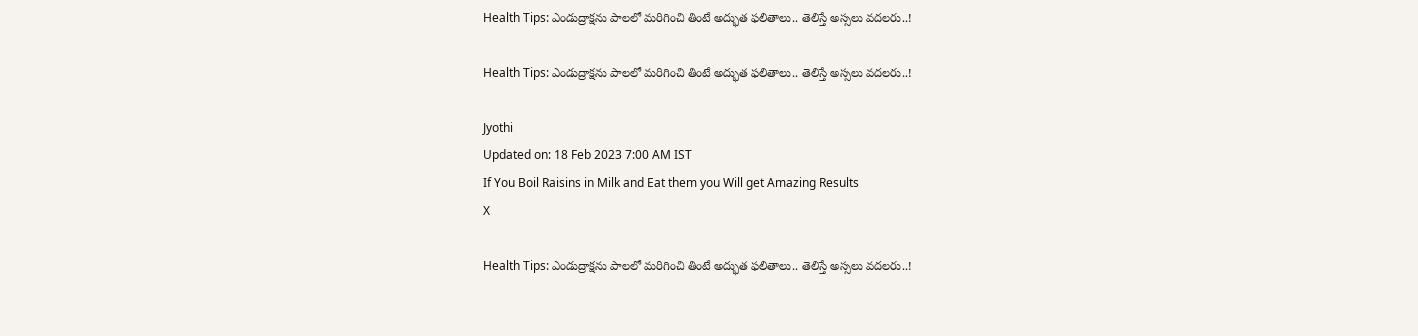Health Tips: ఎండుద్రాక్షను పాలలో మరిగించి తింటే అద్భుత ఫలితాలు.. తెలిస్తే అస్సలు వదలరు..!

Health Tips: ఎండుద్రాక్షను పాలలో మరిగించి తింటే అద్భుత ఫలితాలు.. తెలిస్తే అస్సలు వదలరు..!

Jyothi
Updated on: 18 Feb 2023 7:00 AM IST
If You Boil Raisins in Milk and Eat them you Will get Amazing Results
X

Health Tips: ఎండుద్రాక్షను పాలలో మరిగించి తింటే అద్భుత ఫలితాలు.. తెలిస్తే అస్సలు వదలరు..!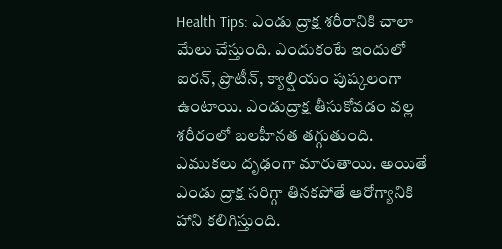Health Tips: ఎండు ద్రాక్ష శరీరానికి చాలా మేలు చేస్తుంది. ఎందుకంటే ఇందులో ఐరన్, ప్రొటీన్, క్యాల్షియం పుష్కలంగా ఉంటాయి. ఎండుద్రాక్ష తీసుకోవడం వల్ల శరీరంలో బలహీనత తగ్గుతుంది. ఎముకలు దృఢంగా మారుతాయి. అయితే ఎండు ద్రాక్ష సరిగ్గా తినకపోతే ఆరోగ్యానికి హాని కలిగిస్తుంది.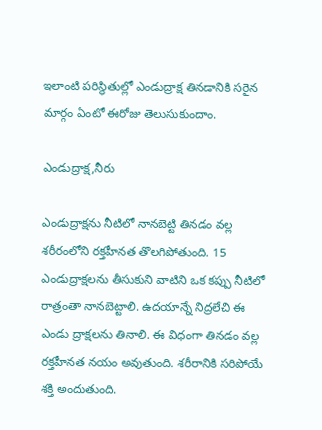ఇలాంటి పరిస్థితుల్లో ఎండుద్రాక్ష తినడానికి సరైన మార్గం ఏంటో ఈరోజు తెలుసుకుందాం.

ఎండుద్రాక్ష,నీరు

ఎండుద్రాక్షను నీటిలో నానబెట్టి తినడం వల్ల శరీరంలోని రక్తహీనత తొలగిపోతుంది. 15 ఎండుద్రాక్షలను తీసుకుని వాటిని ఒక కప్పు నీటిలో రాత్రంతా నానబెట్టాలి. ఉదయాన్నే నిద్రలేచి ఈ ఎండు ద్రాక్షలను తినాలి. ఈ విధంగా తినడం వల్ల రక్తహీనత నయం అవుతుంది. శరీరానికి సరిపోయే శక్తి అందుతుంది.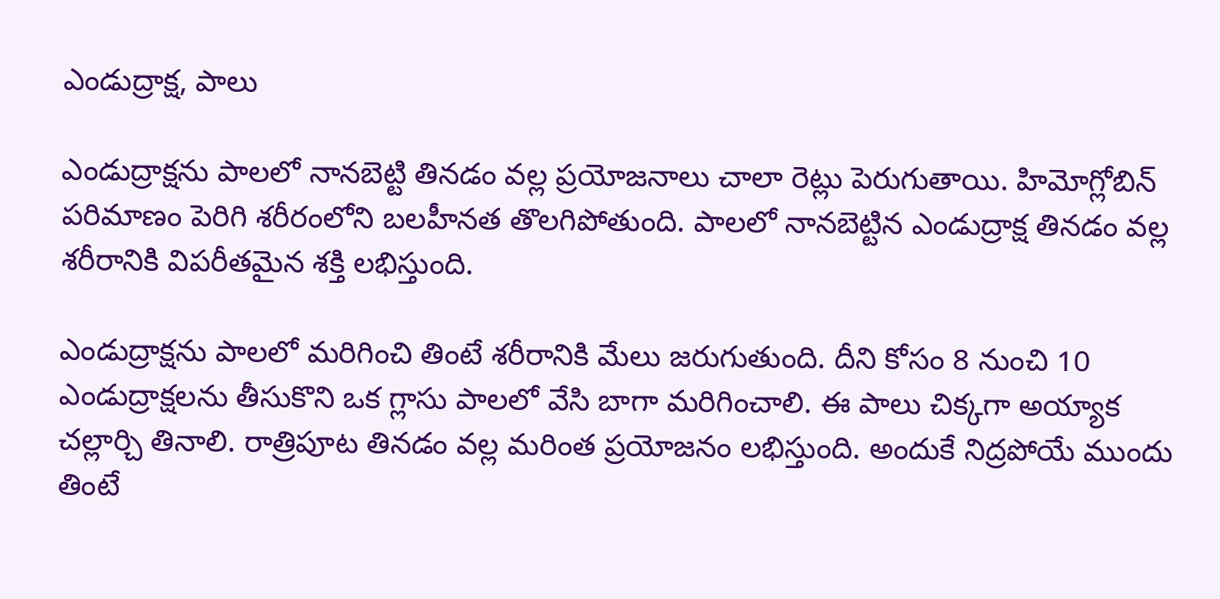ఎండుద్రాక్ష, పాలు

ఎండుద్రాక్షను పాలలో నానబెట్టి తినడం వల్ల ప్రయోజనాలు చాలా రెట్లు పెరుగుతాయి. హిమోగ్లోబిన్ పరిమాణం పెరిగి శరీరంలోని బలహీనత తొలగిపోతుంది. పాలలో నానబెట్టిన ఎండుద్రాక్ష తినడం వల్ల శరీరానికి విపరీతమైన శక్తి లభిస్తుంది.

ఎండుద్రాక్షను పాలలో మరిగించి తింటే శరీరానికి మేలు జరుగుతుంది. దీని కోసం 8 నుంచి 10 ఎండుద్రాక్షలను తీసుకొని ఒక గ్లాసు పాలలో వేసి బాగా మరిగించాలి. ఈ పాలు చిక్కగా అయ్యాక చల్లార్చి తినాలి. రాత్రిపూట తినడం వల్ల మరింత ప్రయోజనం లభిస్తుంది. అందుకే నిద్రపోయే ముందు తింటే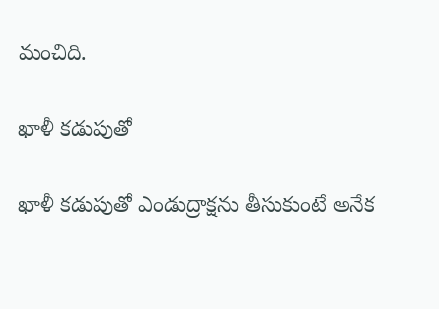మంచిది.

ఖాళీ కడుపుతో

ఖాళీ కడుపుతో ఎండుద్రాక్షను తీసుకుంటే అనేక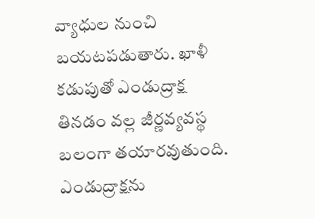వ్యాధుల నుంచి బయటపడుతారు. ఖాళీ కడుపుతో ఎండుద్రాక్ష తినడం వల్ల జీర్ణవ్యవస్థ బలంగా తయారవుతుంది. ఎండుద్రాక్షను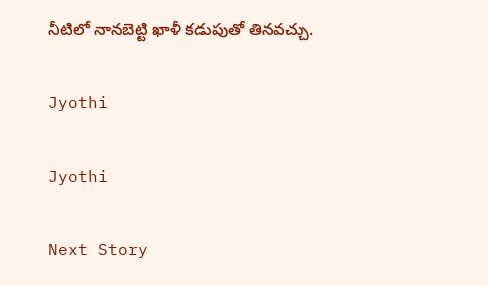నీటిలో నానబెట్టి ఖాళీ కడుపుతో తినవచ్చు.

Jyothi

Jyothi

Next Story